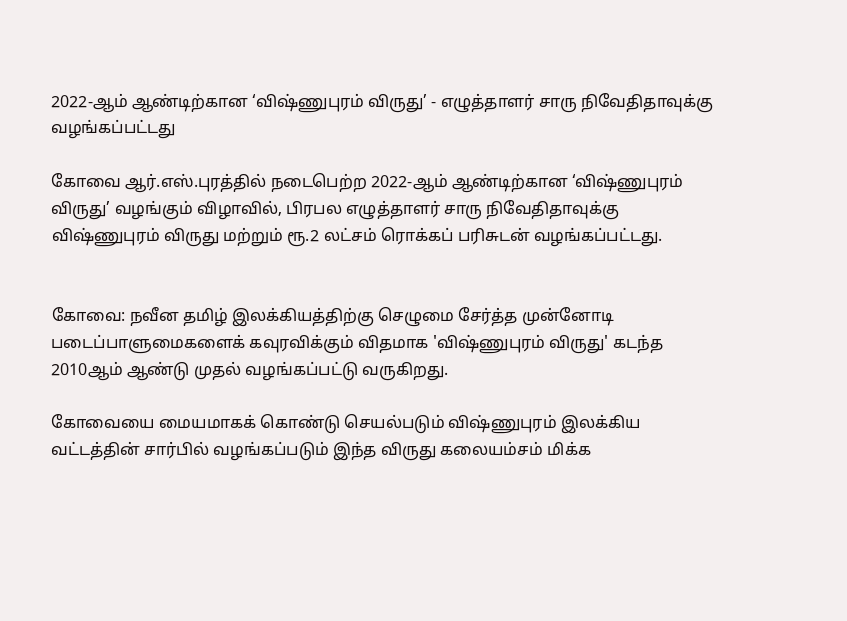2022-ஆம் ஆண்டிற்கான ‘விஷ்ணுபுரம் விருது’ - எழுத்தாளர் சாரு நிவேதிதாவுக்கு வழங்கப்பட்டது

கோவை ஆர்.எஸ்.புரத்தில் நடைபெற்ற 2022-ஆம் ஆண்டிற்கான ‘விஷ்ணுபுரம் விருது’ வழங்கும் விழாவில், பிரபல எழுத்தாளர் சாரு நிவேதிதாவுக்கு விஷ்ணுபுரம் விருது மற்றும் ரூ.2 லட்சம் ரொக்கப் பரிசுடன் வழங்கப்பட்டது.


கோவை: நவீன தமிழ் இலக்கியத்திற்கு செழுமை சேர்த்த முன்னோடி படைப்பாளுமைகளைக் கவுரவிக்கும் விதமாக 'விஷ்ணுபுரம் விருது' கடந்த 2010ஆம் ஆண்டு முதல் வழங்கப்பட்டு வருகிறது.

கோவையை மையமாகக் கொண்டு செயல்படும் விஷ்ணுபுரம் இலக்கிய வட்டத்தின் சார்பில் வழங்கப்படும் இந்த விருது கலையம்சம் மிக்க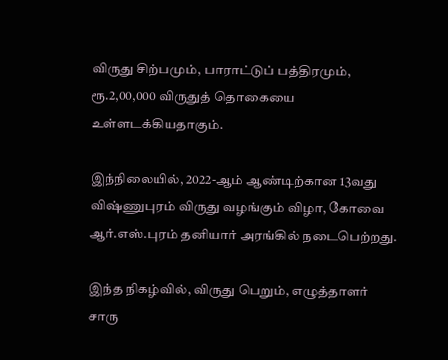விருது சிற்பமும், பாராட்டுப் பத்திரமும், ரூ.2,00,000 விருதுத் தொகையை உள்ளடக்கியதாகும்.

இந்நிலையில், 2022-ஆம் ஆண்டிற்கான 13வது விஷ்ணுபுரம் விருது வழங்கும் விழா, கோவை ஆர்.எஸ்.புரம் தனியார் அரங்கில் நடைபெற்றது.

இந்த நிகழ்வில், விருது பெறும், எழுத்தாளர் சாரு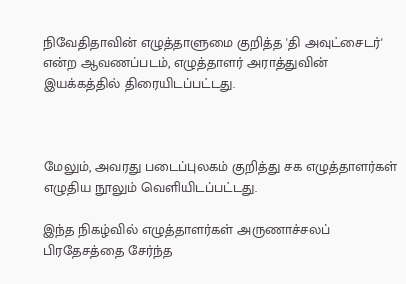நிவேதிதாவின் எழுத்தாளுமை குறித்த 'தி அவுட்சைடர்' என்ற ஆவணப்படம், எழுத்தாளர் அராத்துவின் இயக்கத்தில் திரையிடப்பட்டது.



மேலும், அவரது படைப்புலகம் குறித்து சக எழுத்தாளர்கள் எழுதிய நூலும் வெளியிடப்பட்டது.

இந்த நிகழ்வில் எழுத்தாளர்கள் அருணாச்சலப் பிரதேசத்தை சேர்ந்த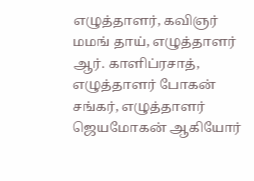எழுத்தாளர், கவிஞர் மமங் தாய், எழுத்தாளர் ஆர். காளிப்ரசாத், எழுத்தாளர் போகன் சங்கர், எழுத்தாளர் ஜெயமோகன் ஆகியோர்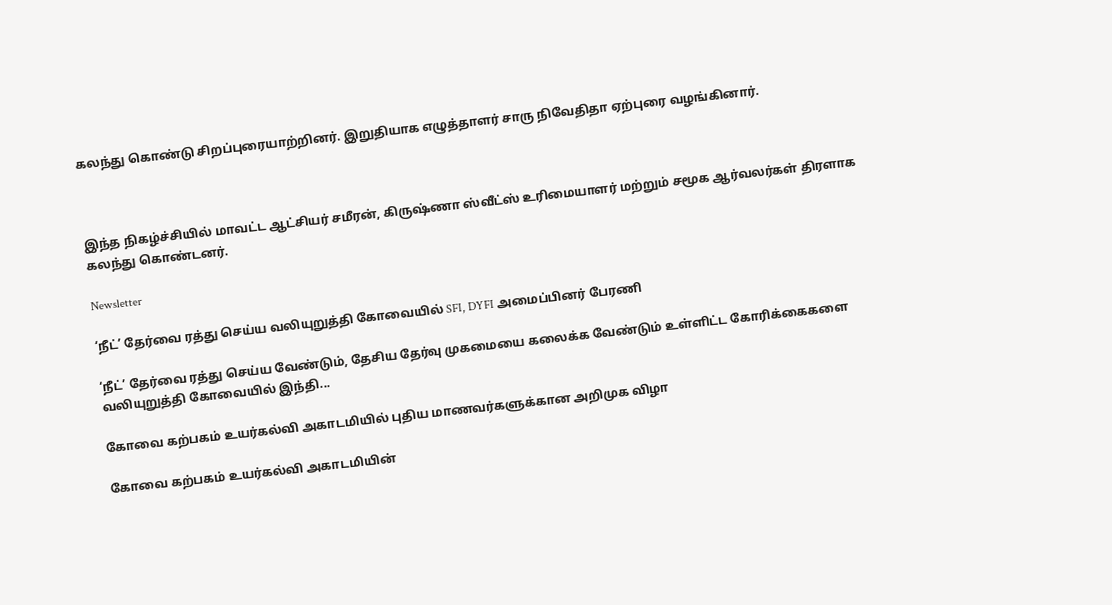கலந்து கொண்டு சிறப்புரையாற்றினர். இறுதியாக எழுத்தாளர் சாரு நிவேதிதா ஏற்புரை வழங்கினார்.



இந்த நிகழ்ச்சியில் மாவட்ட ஆட்சியர் சமீரன், கிருஷ்ணா ஸ்வீட்ஸ் உரிமையாளர் மற்றும் சமூக ஆர்வலர்கள் திரளாக கலந்து கொண்டனர்.

Newsletter

‘நீட்’ தேர்வை ரத்து செய்ய வலியுறுத்தி கோவையில் SFI, DYFI அமைப்பினர் பேரணி

‘நீட்’ தேர்வை ரத்து செய்ய வேண்டும், தேசிய தேர்வு முகமையை கலைக்க வேண்டும் உள்ளிட்ட கோரிக்கைகளை வலியுறுத்தி கோவையில் இந்தி...

கோவை கற்பகம் உயர்கல்வி அகாடமியில் புதிய மாணவர்களுக்கான அறிமுக விழா

கோவை கற்பகம் உயர்கல்வி அகாடமியின்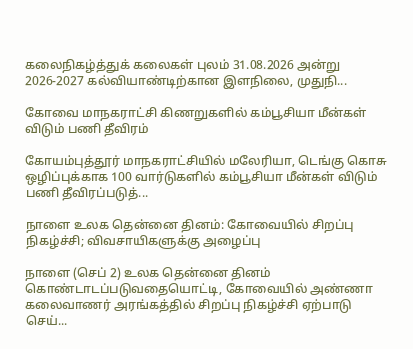கலைநிகழ்த்துக் கலைகள் புலம் 31.08.2026 அன்று 2026-2027 கல்வியாண்டிற்கான இளநிலை, முதுநி...

கோவை மாநகராட்சி கிணறுகளில் கம்பூசியா மீன்கள் விடும் பணி தீவிரம்

கோயம்புத்தூர் மாநகராட்சியில் மலேரியா, டெங்கு கொசு ஒழிப்புக்காக 100 வார்டுகளில் கம்பூசியா மீன்கள் விடும் பணி தீவிரப்படுத்...

நாளை உலக தென்னை தினம்: கோவையில் சிறப்பு நிகழ்ச்சி; விவசாயிகளுக்கு அழைப்பு

நாளை (செப் 2) உலக தென்னை தினம் கொண்டாடப்படுவதையொட்டி, கோவையில் அண்ணா கலைவாணர் அரங்கத்தில் சிறப்பு நிகழ்ச்சி ஏற்பாடு செய்...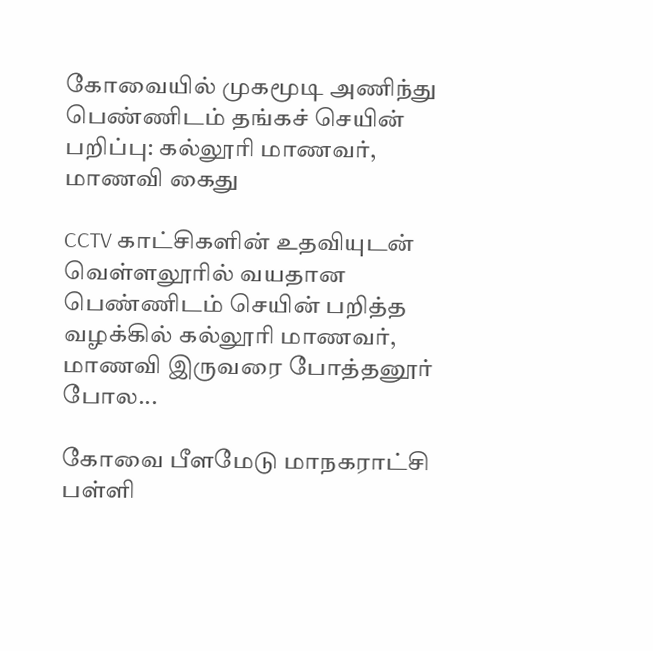கோவையில் முகமூடி அணிந்து பெண்ணிடம் தங்கச் செயின் பறிப்பு: கல்லூரி மாணவர், மாணவி கைது

CCTV காட்சிகளின் உதவியுடன் வெள்ளலூரில் வயதான பெண்ணிடம் செயின் பறித்த வழக்கில் கல்லூரி மாணவர், மாணவி இருவரை போத்தனூர் போல...

கோவை பீளமேடு மாநகராட்சி பள்ளி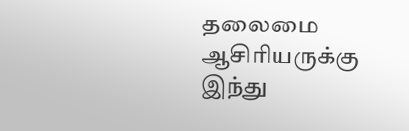தலைமை ஆசிரியருக்கு இந்து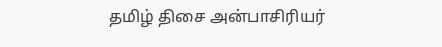தமிழ் திசை அன்பாசிரியர்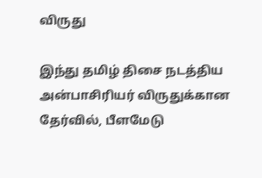விருது

இந்து தமிழ் திசை நடத்திய அன்பாசிரியர் விருதுக்கான தேர்வில், பீளமேடு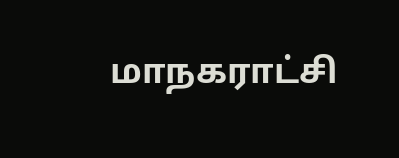மாநகராட்சி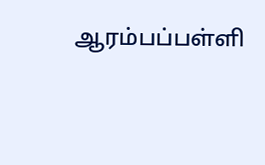ஆரம்பப்பள்ளி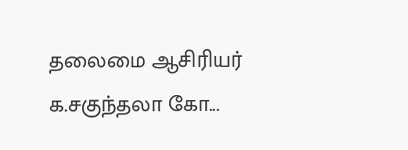தலைமை ஆசிரியர் க.சகுந்தலா கோ...